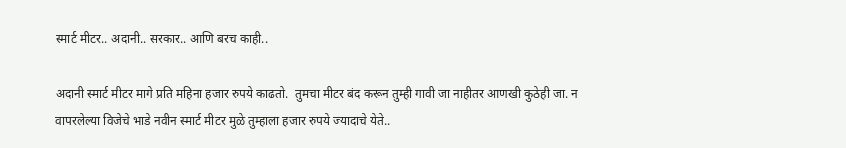स्मार्ट मीटर.. अदानी.. सरकार.. आणि बरच काही..

अदानी स्मार्ट मीटर मागे प्रति महिना हजार रुपये काढतो.  तुमचा मीटर बंद करून तुम्ही गावी जा नाहीतर आणखी कुठेही जा. न वापरलेल्या विजेचे भाडे नवीन स्मार्ट मीटर मुळे तुम्हाला हजार रुपये ज्यादाचे येते..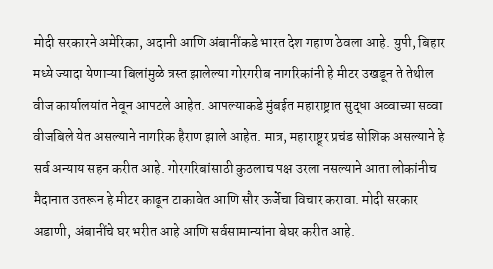मोदी सरकारने अमेरिका, अदानी आणि अंबानींकडे भारत देश गहाण ठेवला आहे. युपी, बिहार मध्ये ज्यादा येणाऱ्या बिलांमुळे त्रस्त झालेल्या गोरगरीब नागरिकांनी हे मीटर उखडून ते तेथील वीज कार्यालयांत नेवून आपटले आहेत. आपल्याकडे मुंबईत महाराष्ट्रात सुद्धा अव्वाच्या सव्वा वीजबिले येत असल्याने नागरिक हैराण झाले आहेत. मात्र, महाराष्ट्र्र प्रचंड सोशिक असल्याने हे सर्व अन्याय सहन करीत आहे. गोरगरिबांसाठी कुठलाच पक्ष उरला नसल्याने आता लोकांनीच मैदानात उतरून हे मीटर काढून टाकावेत आणि सौर ऊर्जेचा विचार करावा. मोदी सरकार अडाणी, अंबानींचे घर भरीत आहे आणि सर्वसामान्यांना बेघर करीत आहे.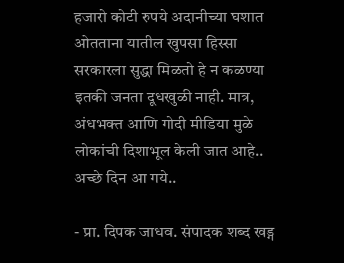हजारो कोटी रुपये अदानीच्या घशात ओतताना यातील खुपसा हिस्सा सरकारला सुद्धा मिळतो हे न कळण्या इतकी जनता दूधखुळी नाही. मात्र, अंधभक्त आणि गोदी मीडिया मुळे लोकांची दिशाभूल केली जात आहे.. अच्छे दिन आ गये..

- प्रा. दिपक जाधव. संपादक शब्द खड्ग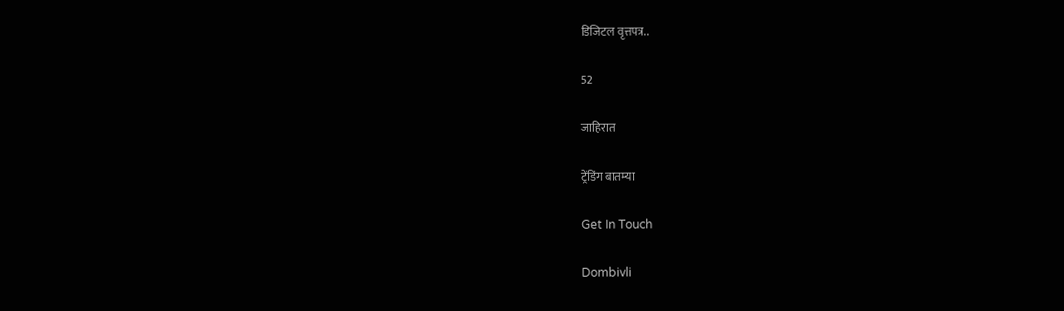डिजिटल वृत्तपत्र..

52

जाहिरात

ट्रेंडिंग बातम्या

Get In Touch

Dombivli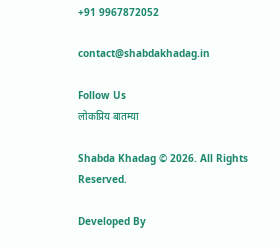+91 9967872052

contact@shabdakhadag.in

Follow Us
लोकप्रिय बातम्या

Shabda Khadag © 2026. All Rights Reserved.

Developed By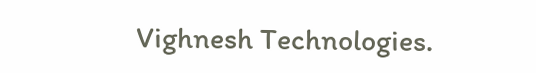Vighnesh Technologies.